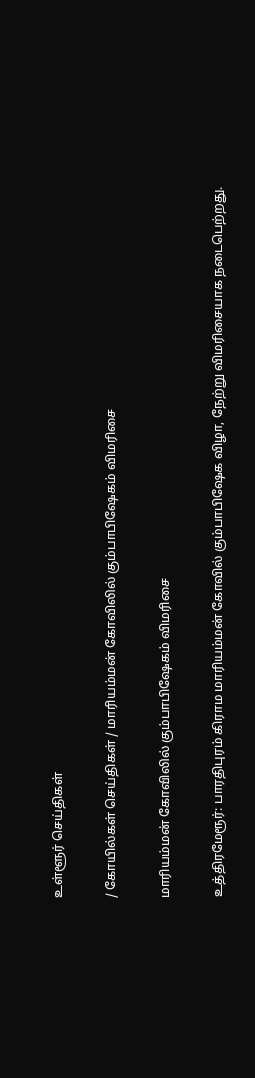உள்ளூர் செய்திகள்

/ கோயில்கள் செய்திகள் / மாரியம்மன் கோவிலில் கும்பாபிஷேகம் விமரிசை

மாரியம்மன் கோவிலில் கும்பாபிஷேகம் விமரிசை

உத்திரமேரூர்: பாரதிபுரம் கிராம மாரியம்மன் கோவில் கும்பாபிஷேக விழா, நேற்று விமரிசையாக நடைபெற்றது.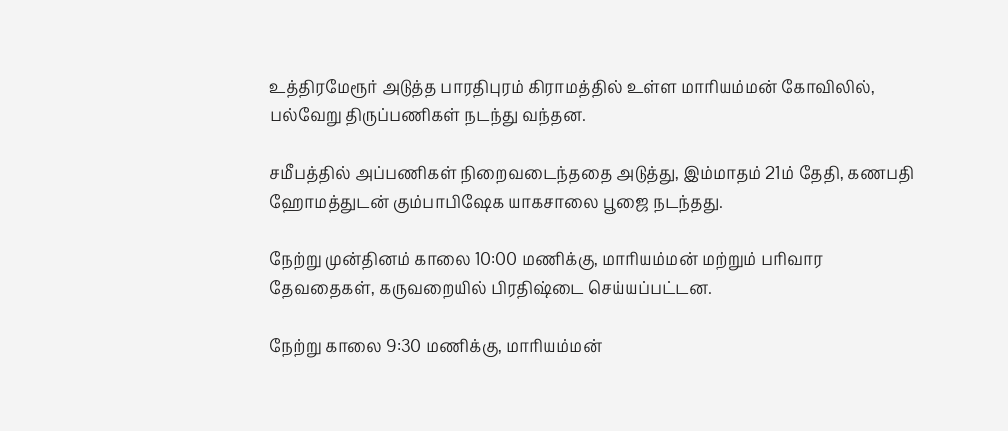உத்திரமேரூர் அடுத்த பாரதிபுரம் கிராமத்தில் உள்ள மாரியம்மன் கோவிலில், பல்வேறு திருப்பணிகள் நடந்து வந்தன.

சமீபத்தில் அப்பணிகள் நிறைவடைந்ததை அடுத்து, இம்மாதம் 21ம் தேதி, கணபதி ஹோமத்துடன் கும்பாபிஷேக யாகசாலை பூஜை நடந்தது.

நேற்று முன்தினம் காலை 10:00 மணிக்கு, மாரியம்மன் மற்றும் பரிவார தேவதைகள், கருவறையில் பிரதிஷ்டை செய்யப்பட்டன.

நேற்று காலை 9:30 மணிக்கு, மாரியம்மன்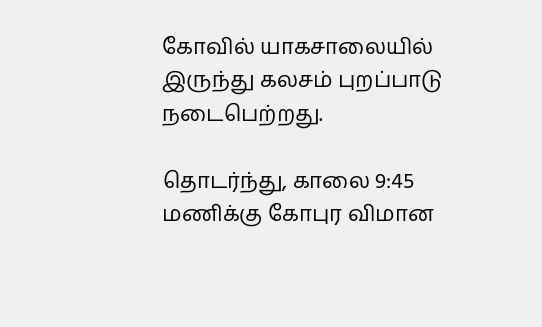கோவில் யாகசாலையில் இருந்து கலசம் புறப்பாடு நடைபெற்றது.

தொடர்ந்து, காலை 9:45 மணிக்கு கோபுர விமான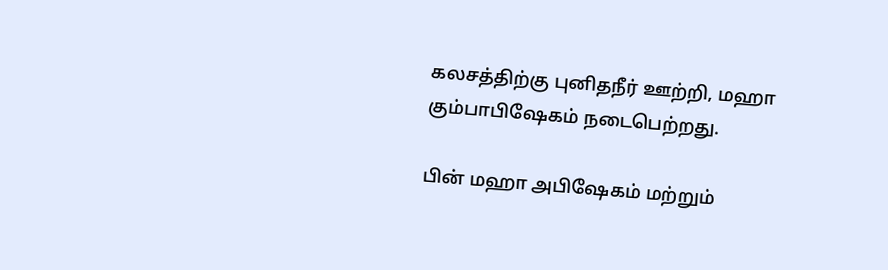கலசத்திற்கு புனிதநீர் ஊற்றி, மஹா கும்பாபிஷேகம் நடைபெற்றது.

பின் மஹா அபிஷேகம் மற்றும்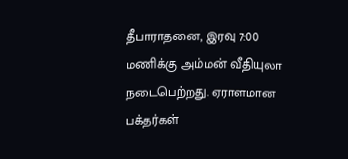தீபாராதனை, இரவு 7:00 மணிக்கு அம்மன் வீதியுலா நடைபெற்றது. ஏராளமான பக்தர்கள்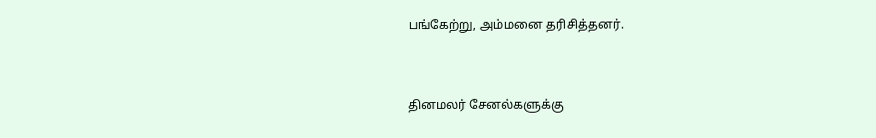பங்கேற்று, அம்மனை தரிசித்தனர்.


தினமலர் சேனல்களுக்கு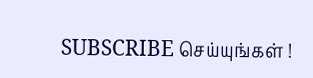SUBSCRIBE செய்யுங்கள் !